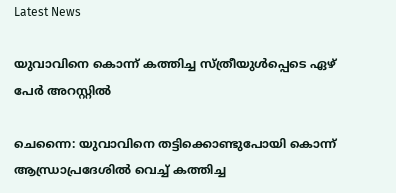Latest News

യുവാവിനെ കൊന്ന് കത്തിച്ച സ്ത്രീയുള്‍പ്പെടെ ഏഴ് പേര്‍ അറസ്റ്റില്‍

ചെന്നൈ: യുവാവിനെ തട്ടിക്കൊണ്ടുപോയി കൊന്ന് ആന്ധ്രാപ്രദേശില്‍ വെച്ച് കത്തിച്ച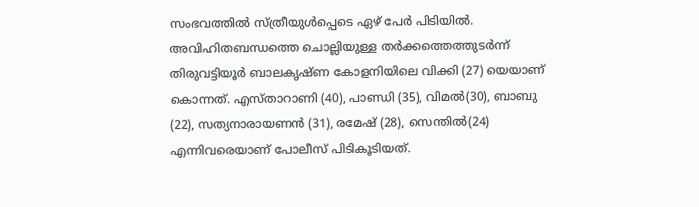സംഭവത്തില്‍ സ്ത്രീയുള്‍പ്പെടെ ഏഴ് പേര്‍ പിടിയില്‍. അവിഹിതബന്ധത്തെ ചൊല്ലിയുള്ള തര്‍ക്കത്തെത്തുടര്‍ന്ന് തിരുവട്ടിയൂര്‍ ബാലകൃഷ്ണ കോളനിയിലെ വിക്കി (27) യെയാണ് കൊന്നത്. എസ്താറാണി (40), പാണ്ഡി (35), വിമല്‍(30), ബാബു (22), സത്യനാരായണന്‍ (31), രമേഷ് (28), സെന്തില്‍(24) എന്നിവരെയാണ് പോലീസ് പിടികൂടിയത്.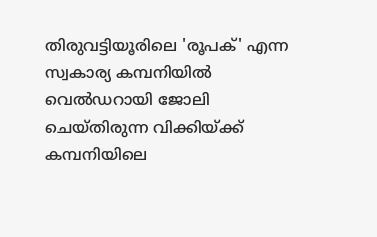തിരുവട്ടിയൂരിലെ 'രൂപക്' എന്ന സ്വകാര്യ കമ്പനിയില്‍ വെല്‍ഡറായി ജോലി ചെയ്തിരുന്ന വിക്കിയ്ക്ക് കമ്പനിയിലെ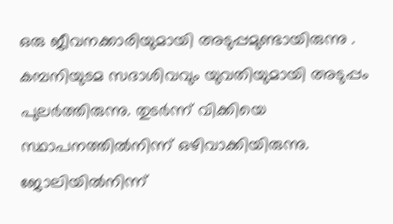ഒരു ജീവനക്കാരിയുമായി അടുപ്പമുണ്ടായിരുന്നു . കമ്പനിയുടമ സദാശിവവും യുവതിയുമായി അടുപ്പം പുലര്‍ത്തിരുന്നു. തുടര്‍ന്ന് വിക്കിയെ സ്ഥാപനത്തില്‍നിന്ന് ഒഴിവാക്കിയിരുന്നു. ജോലിയില്‍നിന്ന്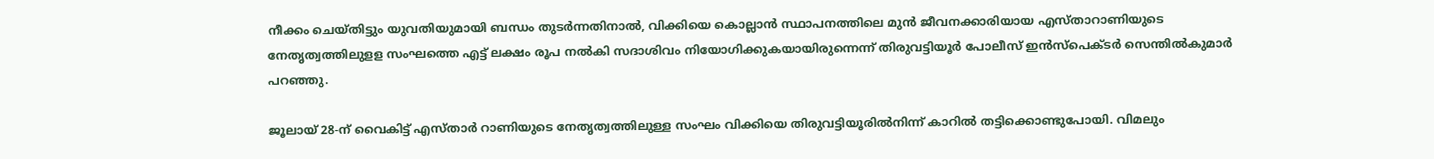നീക്കം ചെയ്തിട്ടും യുവതിയുമായി ബന്ധം തുടര്‍ന്നതിനാല്‍, വിക്കിയെ കൊല്ലാന്‍ സ്ഥാപനത്തിലെ മുന്‍ ജീവനക്കാരിയായ എസ്താറാണിയുടെ നേതൃത്വത്തിലുളള സംഘത്തെ എട്ട് ലക്ഷം രൂപ നല്‍കി സദാശിവം നിയോഗിക്കുകയായിരുന്നെന്ന് തിരുവട്ടിയൂര്‍ പോലീസ് ഇന്‍സ്‌പെക്ടര്‍ സെന്തില്‍കുമാര്‍ പറഞ്ഞു.

ജൂലായ് 28-ന് വൈകിട്ട് എസ്താര്‍ റാണിയുടെ നേതൃത്വത്തിലുള്ള സംഘം വിക്കിയെ തിരുവട്ടിയൂരില്‍നിന്ന് കാറില്‍ തട്ടിക്കൊണ്ടുപോയി. വിമലും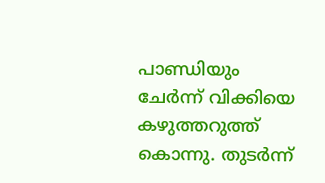പാണ്ഡിയും ചേര്‍ന്ന് വിക്കിയെ കഴുത്തറുത്ത് കൊന്നു. തുടര്‍ന്ന്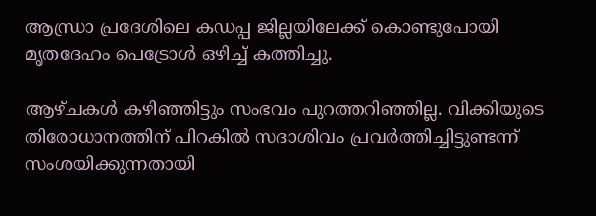ആന്ധ്രാ പ്രദേശിലെ കഡപ്പ ജില്ലയിലേക്ക് കൊണ്ടുപോയി മൃതദേഹം പെട്രോള്‍ ഒഴിച്ച് കത്തിച്ചു.

ആഴ്ചകള്‍ കഴിഞ്ഞിട്ടും സംഭവം പുറത്തറിഞ്ഞില്ല. വിക്കിയുടെ തിരോധാനത്തിന് പിറകില്‍ സദാശിവം പ്രവര്‍ത്തിച്ചിട്ടുണ്ടന്ന് സംശയിക്കുന്നതായി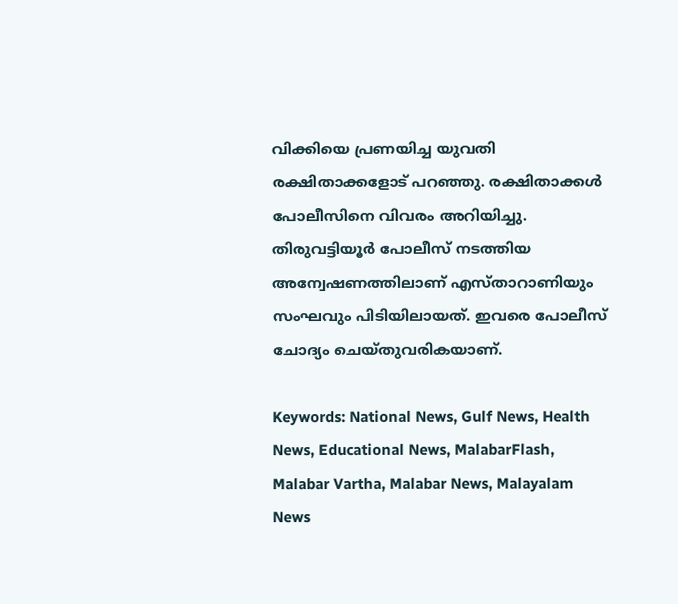വിക്കിയെ പ്രണയിച്ച യുവതി രക്ഷിതാക്കളോട് പറഞ്ഞു. രക്ഷിതാക്കള്‍ പോലീസിനെ വിവരം അറിയിച്ചു. തിരുവട്ടിയൂര്‍ പോലീസ് നടത്തിയ അന്വേഷണത്തിലാണ് എസ്താറാണിയും സംഘവും പിടിയിലായത്. ഇവരെ പോലീസ് ചോദ്യം ചെയ്തുവരികയാണ്.

Keywords: National News, Gulf News, Health News, Educational News, MalabarFlash, Malabar Vartha, Malabar News, Malayalam News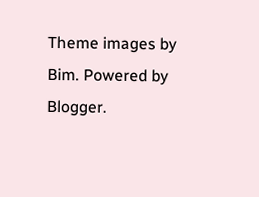Theme images by Bim. Powered by Blogger.